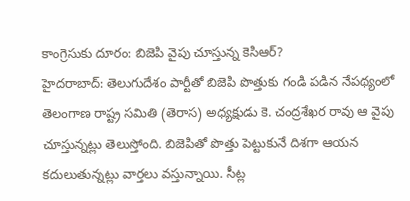కాంగ్రెసుకు దూరం: బిజెపి వైపు చూస్తున్న కెసిఆర్?
హైదరాబాద్: తెలుగుదేశం పార్టీతో బిజెపి పొత్తుకు గండి పడిన నేపథ్యంలో తెలంగాణ రాష్ట్ర సమితి (తెరాస) అధ్యక్షుడు కె. చంద్రశేఖర రావు ఆ వైపు చూస్తున్నట్లు తెలుస్తోంది. బిజెపితో పొత్తు పెట్టుకునే దిశగా ఆయన కదులుతున్నట్లు వార్తలు వస్తున్నాయి. సీట్ల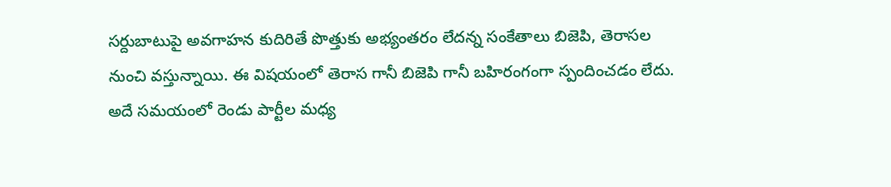సర్దుబాటుపై అవగాహన కుదిరితే పొత్తుకు అభ్యంతరం లేదన్న సంకేతాలు బిజెపి, తెరాసల నుంచి వస్తున్నాయి. ఈ విషయంలో తెరాస గానీ బిజెపి గానీ బహిరంగంగా స్పందించడం లేదు. అదే సమయంలో రెండు పార్టీల మధ్య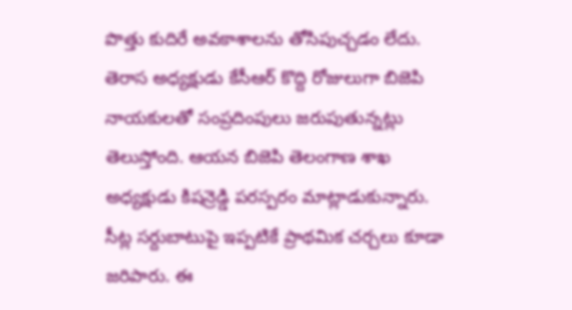పొత్తు కుదిరే అవకాశాలను తోసిపుచ్చడం లేదు.
తెరాస అధ్యక్షుడు కేసీఆర్ కొద్ది రోజులుగా బిజెపి నాయకులతో సంప్రదింపులు జరుపుతున్నట్లు తెలుస్తోంది. ఆయన బిజెపి తెలంగాణ శాఖ అధ్యక్షుడు కిషన్రెడ్డి పరస్పరం మాట్లాడుకున్నారు. సీట్ల సర్దుబాటుపై ఇప్పటికే ప్రాథమిక చర్చలు కూడా జరిపారు. ఈ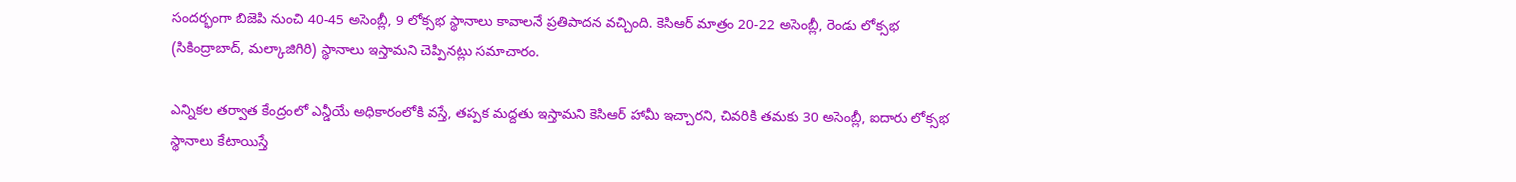సందర్భంగా బిజెపి నుంచి 40-45 అసెంబ్లీ, 9 లోక్సభ స్థానాలు కావాలనే ప్రతిపాదన వచ్చింది. కెసిఆర్ మాత్రం 20-22 అసెంబ్లీ, రెండు లోక్సభ (సికింద్రాబాద్, మల్కాజిగిరి) స్థానాలు ఇస్తామని చెప్పినట్లు సమాచారం.

ఎన్నికల తర్వాత కేంద్రంలో ఎన్డీయే అధికారంలోకి వస్తే, తప్పక మద్దతు ఇస్తామని కెసిఆర్ హామీ ఇచ్చారని, చివరికి తమకు 30 అసెంబ్లీ, ఐదారు లోక్సభ స్థానాలు కేటాయిస్తే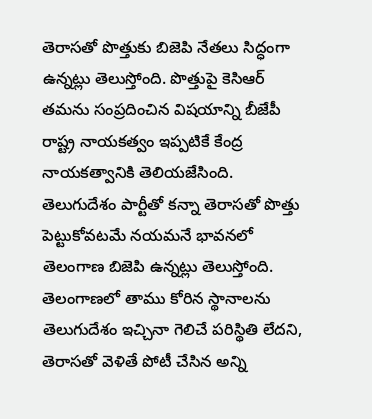తెరాసతో పొత్తుకు బిజెపి నేతలు సిద్ధంగా ఉన్నట్లు తెలుస్తోంది. పొత్తుపై కెసిఆర్ తమను సంప్రదించిన విషయాన్ని బీజేపీ రాష్ట్ర నాయకత్వం ఇప్పటికే కేంద్ర నాయకత్వానికి తెలియజేసింది.
తెలుగుదేశం పార్టీతో కన్నా తెరాసతో పొత్తు పెట్టుకోవటమే నయమనే భావనలో తెలంగాణ బిజెపి ఉన్నట్లు తెలుస్తోంది. తెలంగాణలో తాము కోరిన స్థానాలను తెలుగుదేశం ఇచ్చినా గెలిచే పరిస్థితి లేదని, తెరాసతో వెళితే పోటీ చేసిన అన్ని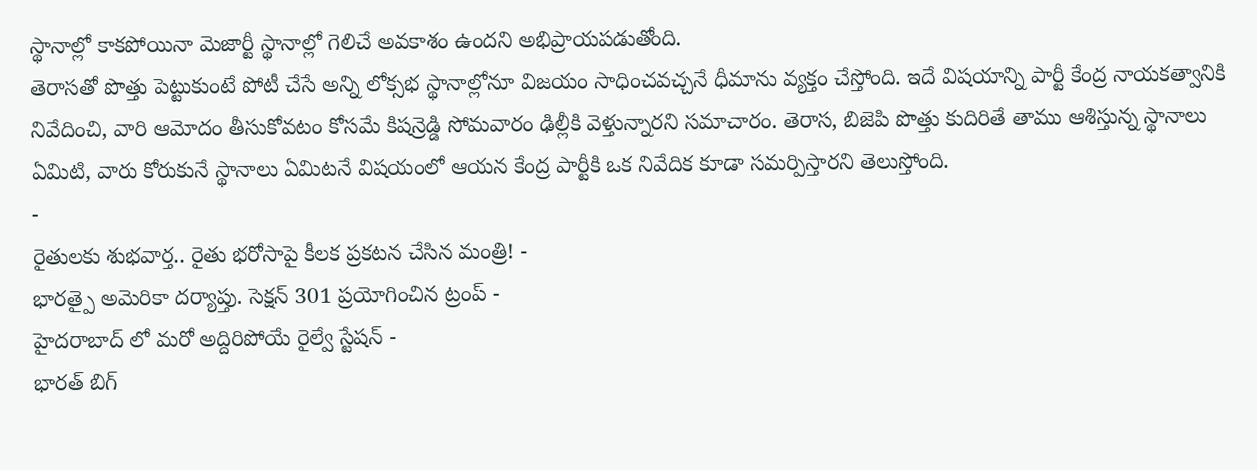స్థానాల్లో కాకపోయినా మెజార్టీ స్థానాల్లో గెలిచే అవకాశం ఉందని అభిప్రాయపడుతోంది.
తెరాసతో పొత్తు పెట్టుకుంటే పోటీ చేసే అన్ని లోక్సభ స్థానాల్లోనూ విజయం సాధించవచ్చనే ధీమాను వ్యక్తం చేస్తోంది. ఇదే విషయాన్ని పార్టీ కేంద్ర నాయకత్వానికి నివేదించి, వారి ఆమోదం తీసుకోవటం కోసమే కిషన్రెడ్డి సోమవారం ఢిల్లీకి వెళ్తున్నారని సమాచారం. తెరాస, బిజెపి పొత్తు కుదిరితే తాము ఆశిస్తున్న స్థానాలు ఏమిటి, వారు కోరుకునే స్థానాలు ఏమిటనే విషయంలో ఆయన కేంద్ర పార్టీకి ఒక నివేదిక కూడా సమర్పిస్తారని తెలుస్తోంది.
-
రైతులకు శుభవార్త.. రైతు భరోసాపై కీలక ప్రకటన చేసిన మంత్రి! -
భారత్పై అమెరికా దర్యాప్తు. సెక్షన్ 301 ప్రయోగించిన ట్రంప్ -
హైదరాబాద్ లో మరో అద్దిరిపోయే రైల్వే స్టేషన్ -
భారత్ బిగ్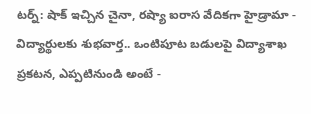టర్న్: షాక్ ఇచ్చిన చైనా, రష్యా ఐరాస వేదికగా హైడ్రామా -
విద్యార్థులకు శుభవార్త.. ఒంటిపూట బడులపై విద్యాశాఖ ప్రకటన, ఎప్పటినుండి అంటే -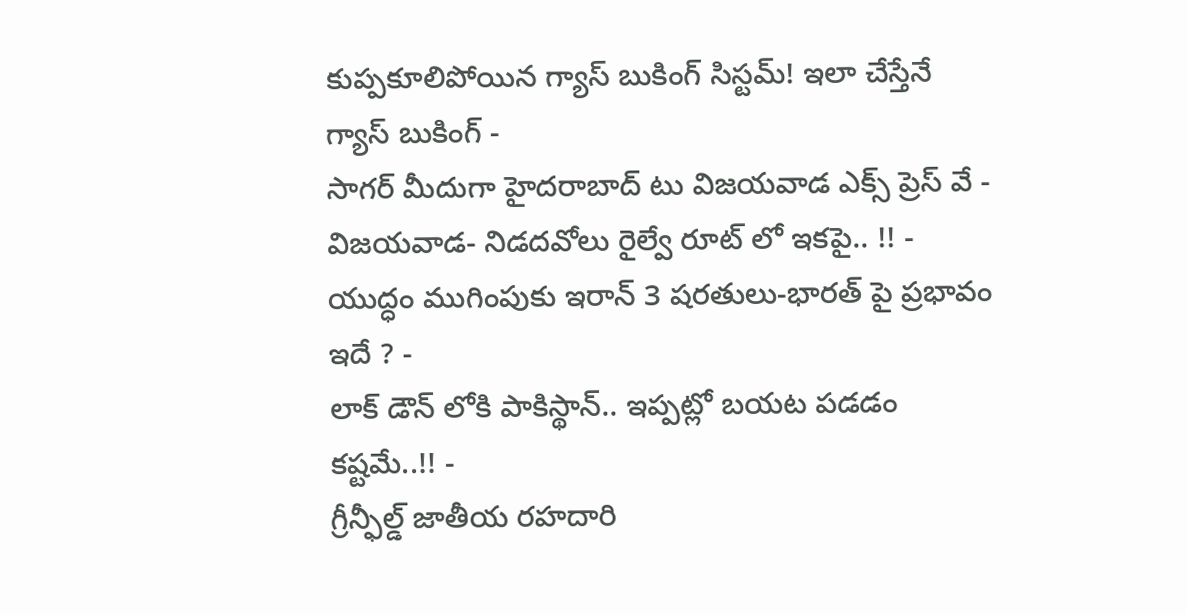కుప్పకూలిపోయిన గ్యాస్ బుకింగ్ సిస్టమ్! ఇలా చేస్తేనే గ్యాస్ బుకింగ్ -
సాగర్ మీదుగా హైదరాబాద్ టు విజయవాడ ఎక్స్ ప్రెస్ వే -
విజయవాడ- నిడదవోలు రైల్వే రూట్ లో ఇకపై.. !! -
యుద్ధం ముగింపుకు ఇరాన్ 3 షరతులు-భారత్ పై ప్రభావం ఇదే ? -
లాక్ డౌన్ లోకి పాకిస్థాన్.. ఇప్పట్లో బయట పడడం కష్టమే..!! -
గ్రీన్ఫీల్డ్ జాతీయ రహదారి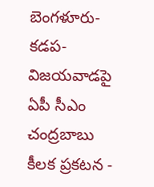బెంగళూరు-కడప-విజయవాడపై ఏపీ సీఎం చంద్రబాబు కీలక ప్రకటన -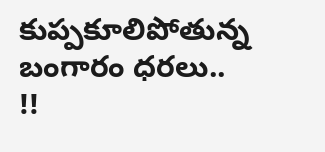కుప్పకూలిపోతున్న బంగారం ధరలు.. !!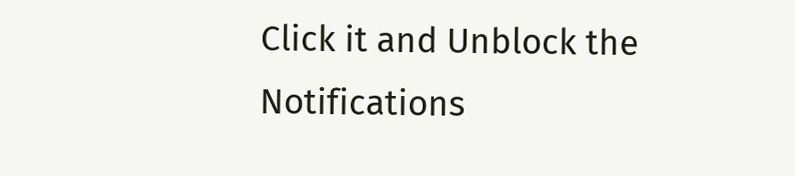Click it and Unblock the Notifications